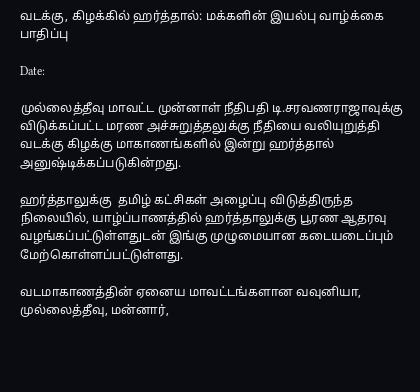வடக்கு, கிழக்கில் ஹர்த்தால்: மக்களின் இயல்பு வாழ்க்கை பாதிப்பு

Date:

முல்லைத்தீவு மாவட்ட முன்னாள் நீதிபதி டி.சரவணராஜாவுக்கு விடுக்கப்பட்ட மரண அச்சுறுத்தலுக்கு நீதியை வலியுறுத்தி வடக்கு கிழக்கு மாகாணங்களில் இன்று ஹர்த்தால் அனுஷ்டிக்கப்படுகின்றது.

ஹர்த்தாலுக்கு  தமிழ் கட்சிகள் அழைப்பு விடுத்திருந்த நிலையில், யாழ்ப்பாணத்தில் ஹர்த்தாலுக்கு பூரண ஆதரவு வழங்கப்பட்டுள்ளதுடன் இங்கு முழுமையான கடையடைப்பும் மேற்கொள்ளப்பட்டுள்ளது.

வடமாகாணத்தின் ஏனைய மாவட்டங்களான வவுனியா, முல்லைத்தீவு, மன்னார்,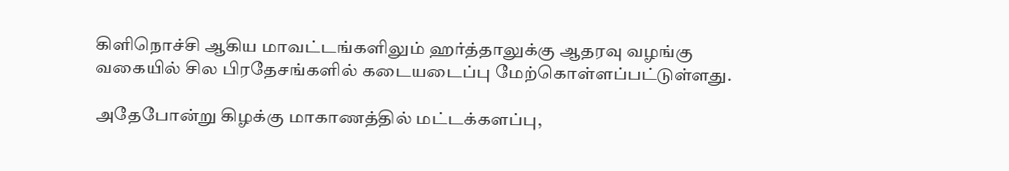கிளிநொச்சி ஆகிய மாவட்டங்களிலும் ஹர்த்தாலுக்கு ஆதரவு வழங்கு வகையில் சில பிரதேசங்களில் கடையடைப்பு மேற்கொள்ளப்பட்டுள்ளது.

அதேபோன்று கிழக்கு மாகாணத்தில் மட்டக்களப்பு,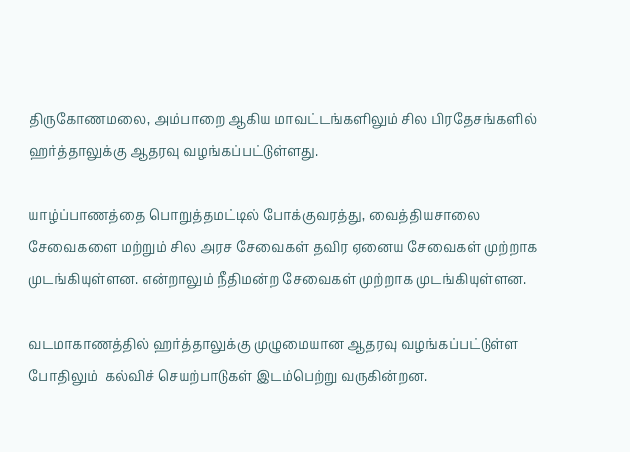திருகோணமலை, அம்பாறை ஆகிய மாவட்டங்களிலும் சில பிரதேசங்களில் ஹர்த்தாலுக்கு ஆதரவு வழங்கப்பட்டுள்ளது.

யாழ்ப்பாணத்தை பொறுத்தமட்டில் போக்குவரத்து, வைத்தியசாலை சேவைகளை மற்றும் சில அரச சேவைகள் தவிர ஏனைய சேவைகள் முற்றாக முடங்கியுள்ளன. என்றாலும் நீதிமன்ற சேவைகள் முற்றாக முடங்கியுள்ளன.

வடமாகாணத்தில் ஹர்த்தாலுக்கு முழுமையான ஆதரவு வழங்கப்பட்டுள்ள போதிலும்  கல்விச் செயற்பாடுகள் இடம்பெற்று வருகின்றன.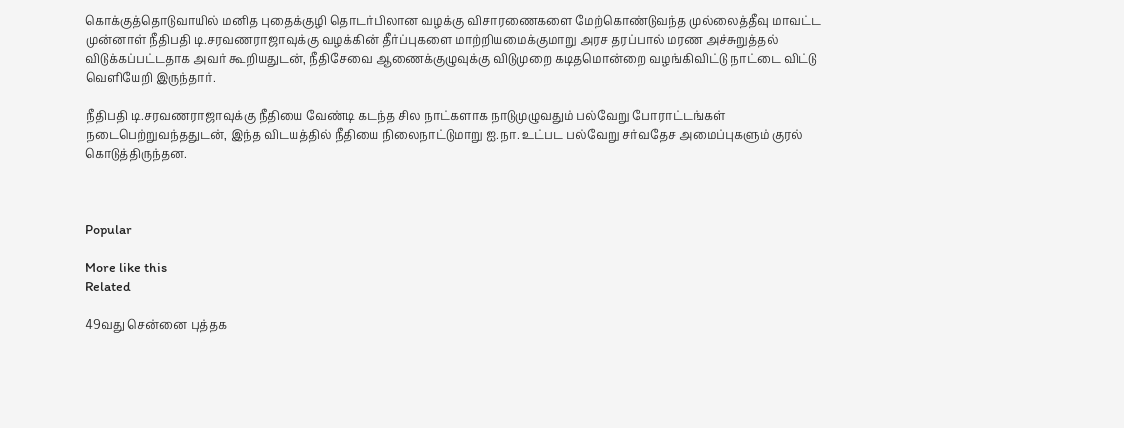கொக்குத்தொடுவாயில் மனித புதைக்குழி தொடர்பிலான வழக்கு விசாரணைகளை மேற்கொண்டுவந்த முல்லைத்தீவு மாவட்ட முன்னாள் நீதிபதி டி.சரவணராஜாவுக்கு வழக்கின் தீர்ப்புகளை மாற்றியமைக்குமாறு அரச தரப்பால் மரண அச்சுறுத்தல் விடுக்கப்பட்டதாக அவர் கூறியதுடன், நீதிசேவை ஆணைக்குழுவுக்கு விடுமுறை கடிதமொன்றை வழங்கிவிட்டு நாட்டை விட்டு வெளியேறி இருந்தார்.

நீதிபதி டி.சரவணராஜாவுக்கு நீதியை வேண்டி கடந்த சில நாட்களாக நாடுமுழுவதும் பல்வேறு போராட்டங்கள் நடைபெற்றுவந்ததுடன், இந்த விடயத்தில் நீதியை நிலைநாட்டுமாறு ஐ.நா. உட்பட பல்வேறு சர்வதேச அமைப்புகளும் குரல் கொடுத்திருந்தன.



Popular

More like this
Related

49வது சென்னை புத்தக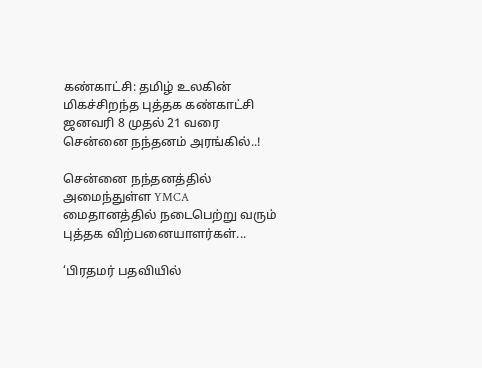கண்காட்சி: தமிழ் உலகின் மிகச்சிறந்த புத்தக கண்காட்சி ஜனவரி 8 முதல் 21 வரை சென்னை நந்தனம் அரங்கில்..!

சென்னை நந்தனத்தில் அமைந்துள்ள YMCA மைதானத்தில் நடைபெற்று வரும் புத்தக விற்பனையாளர்கள்...

‘பிரதமர் பதவியில்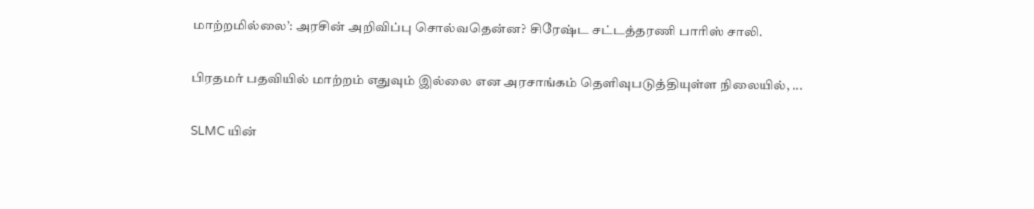மாற்றமில்லை’: அரசின் அறிவிப்பு சொல்வதென்ன? சிரேஷ்ட சட்டத்தரணி பாரிஸ் சாலி.

பிரதமர் பதவியில் மாற்றம் எதுவும் இல்லை என அரசாங்கம் தெளிவுபடுத்தியுள்ள நிலையில், ...

SLMC யின்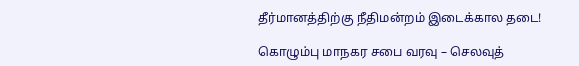தீர்மானத்திற்கு நீதிமன்றம் இடைக்கால தடை!

கொழும்பு மாநகர சபை வரவு – செலவுத்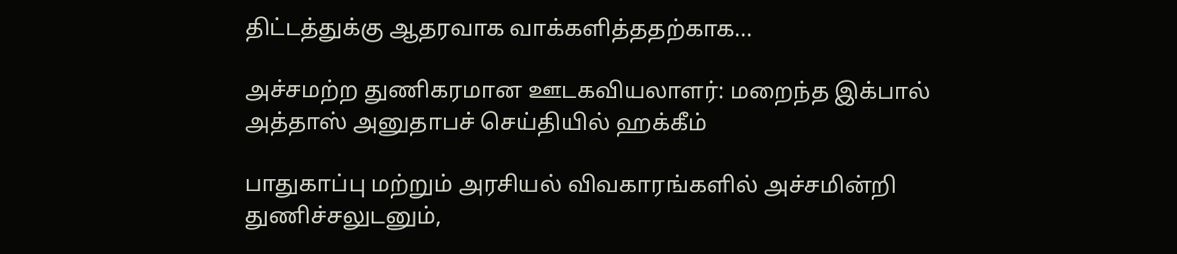திட்டத்துக்கு ஆதரவாக வாக்களித்ததற்காக...

அச்சமற்ற துணிகரமான ஊடகவியலாளர்: மறைந்த இக்பால் அத்தாஸ் அனுதாபச் செய்தியில் ஹக்கீம்

பாதுகாப்பு மற்றும் அரசியல் விவகாரங்களில் அச்சமின்றி துணிச்சலுடனும்,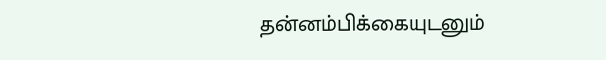தன்னம்பிக்கையுடனும்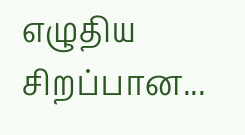எழுதிய சிறப்பான...